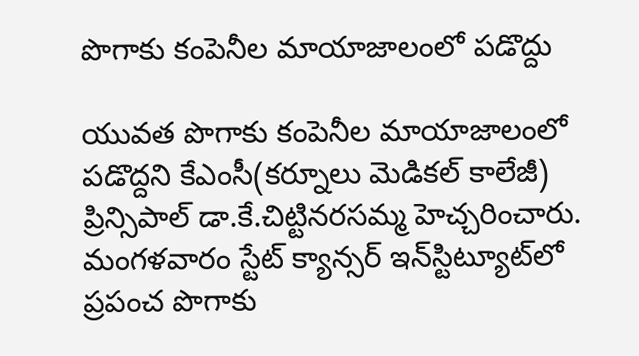పొగాకు కంపెనీల మాయాజాలంలో పడొద్దు

యువత పొగాకు కంపెనీల మాయాజాలంలో పడొద్దని కేఎంసీ(కర్నూలు మెడికల్‌ కాలేజీ) ప్రిన్సిపాల్‌ డా.కే.చిట్టినరసమ్మ హెచ్చరించారు. మంగళవారం స్టేట్‌ క్యాన్సర్‌ ఇన్‌స్టిట్యూట్‌లో ప్రపంచ పొగాకు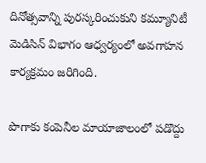దినోత్సవాన్ని పురస్కరించుకుని కమ్యూనిటీ మెడిసిన్‌ విభాగం ఆధ్వర్యంలో అవగాహన కార్యక్రమం జరిగింది.

పొగాకు కంపెనీల మాయాజాలంలో పడొద్దు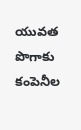యువత పొగాకు కంపెనీల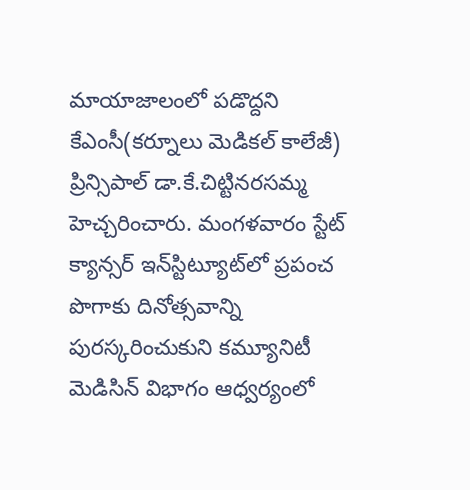మాయాజాలంలో పడొద్దని కేఎంసీ(కర్నూలు మెడికల్‌ కాలేజీ) ప్రిన్సిపాల్‌ డా.కే.చిట్టినరసమ్మ హెచ్చరించారు. మంగళవారం స్టేట్‌ క్యాన్సర్‌ ఇన్‌స్టిట్యూట్‌లో ప్రపంచ పొగాకు దినోత్సవాన్ని పురస్కరించుకుని కమ్యూనిటీ మెడిసిన్‌ విభాగం ఆధ్వర్యంలో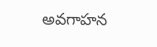అవగాహన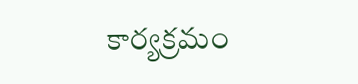కార్యక్రమం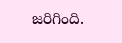జరిగింది.